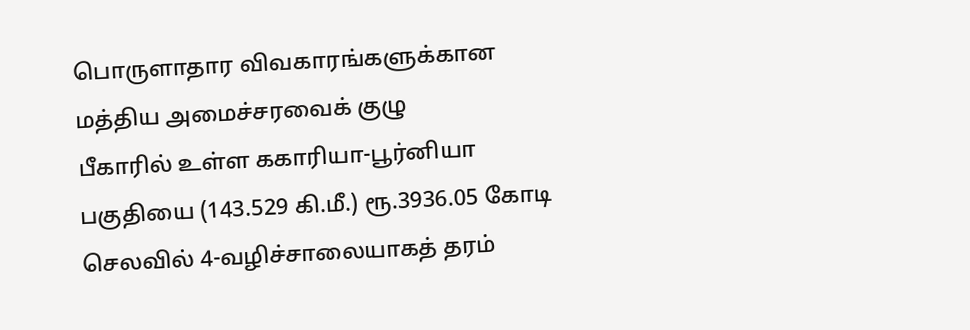பொருளாதார விவகாரங்களுக்கான மத்திய அமைச்சரவைக் குழு
பீகாரில் உள்ள ககாரியா-பூர்னியா பகுதியை (143.529 கி.மீ.) ரூ.3936.05 கோடி செலவில் 4-வழிச்சாலையாகத் தரம்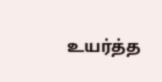உயர்த்த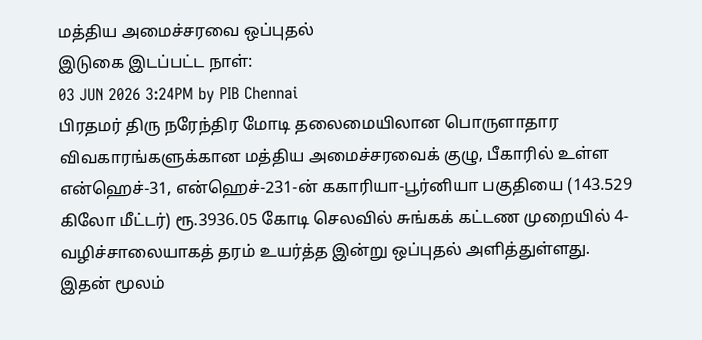மத்திய அமைச்சரவை ஒப்புதல்
இடுகை இடப்பட்ட நாள்:
03 JUN 2026 3:24PM by PIB Chennai
பிரதமர் திரு நரேந்திர மோடி தலைமையிலான பொருளாதார விவகாரங்களுக்கான மத்திய அமைச்சரவைக் குழு, பீகாரில் உள்ள என்ஹெச்-31, என்ஹெச்-231-ன் ககாரியா-பூர்னியா பகுதியை (143.529 கிலோ மீட்டர்) ரூ.3936.05 கோடி செலவில் சுங்கக் கட்டண முறையில் 4-வழிச்சாலையாகத் தரம் உயர்த்த இன்று ஒப்புதல் அளித்துள்ளது.
இதன் மூலம்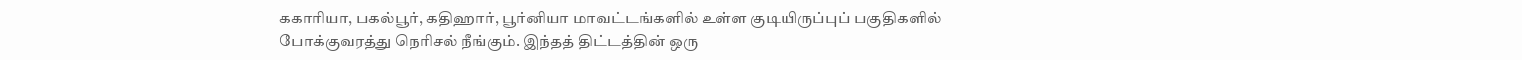ககாரியா, பகல்பூர், கதிஹார், பூர்னியா மாவட்டங்களில் உள்ள குடியிருப்புப் பகுதிகளில் போக்குவரத்து நெரிசல் நீங்கும். இந்தத் திட்டத்தின் ஒரு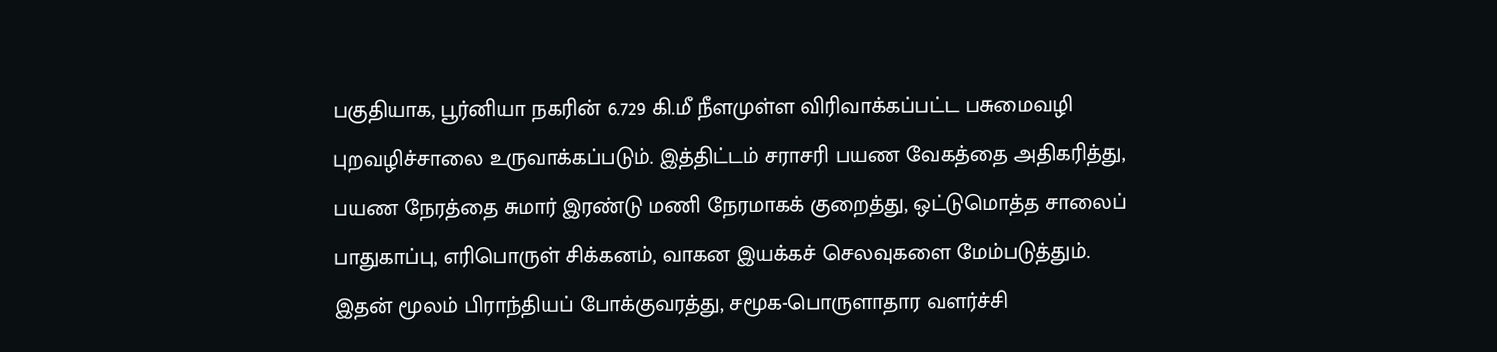பகுதியாக, பூர்னியா நகரின் 6.729 கி.மீ நீளமுள்ள விரிவாக்கப்பட்ட பசுமைவழி புறவழிச்சாலை உருவாக்கப்படும். இத்திட்டம் சராசரி பயண வேகத்தை அதிகரித்து, பயண நேரத்தை சுமார் இரண்டு மணி நேரமாகக் குறைத்து, ஒட்டுமொத்த சாலைப் பாதுகாப்பு, எரிபொருள் சிக்கனம், வாகன இயக்கச் செலவுகளை மேம்படுத்தும். இதன் மூலம் பிராந்தியப் போக்குவரத்து, சமூக-பொருளாதார வளர்ச்சி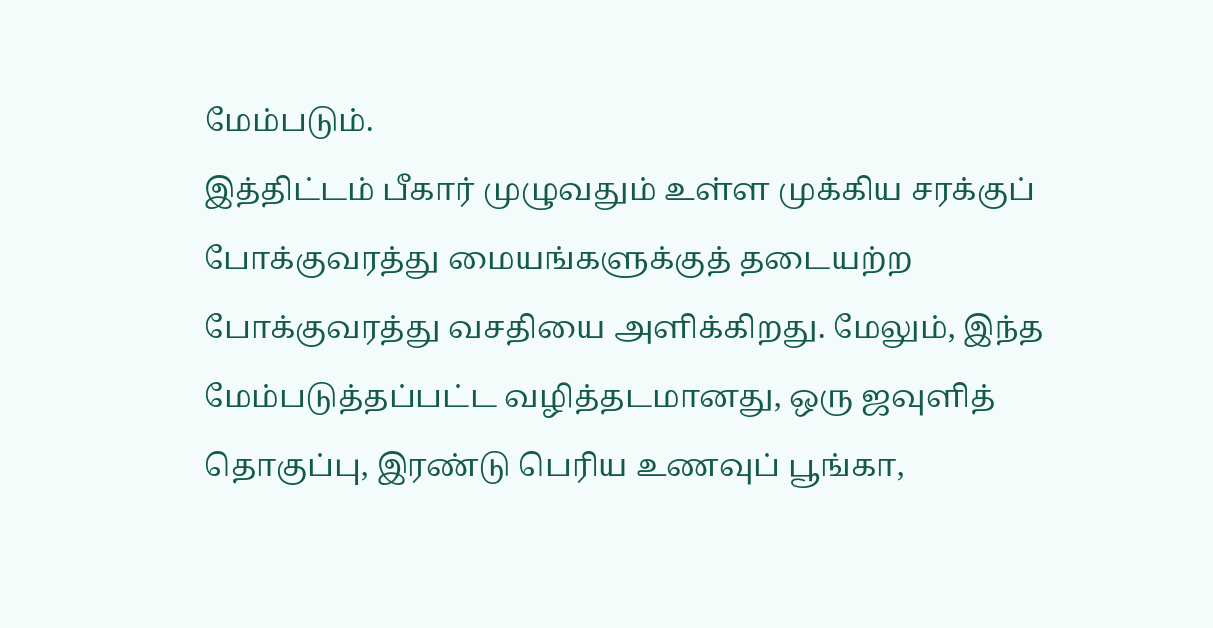மேம்படும்.
இத்திட்டம் பீகார் முழுவதும் உள்ள முக்கிய சரக்குப் போக்குவரத்து மையங்களுக்குத் தடையற்ற போக்குவரத்து வசதியை அளிக்கிறது. மேலும், இந்த மேம்படுத்தப்பட்ட வழித்தடமானது, ஒரு ஜவுளித் தொகுப்பு, இரண்டு பெரிய உணவுப் பூங்கா,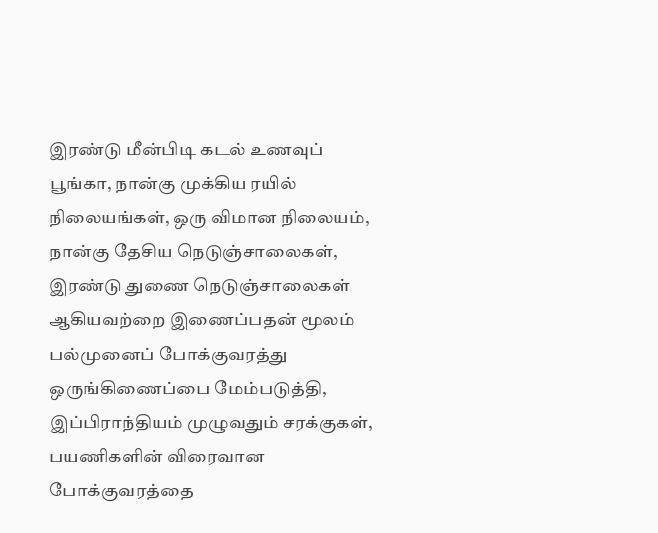இரண்டு மீன்பிடி கடல் உணவுப் பூங்கா, நான்கு முக்கிய ரயில் நிலையங்கள், ஒரு விமான நிலையம், நான்கு தேசிய நெடுஞ்சாலைகள், இரண்டு துணை நெடுஞ்சாலைகள் ஆகியவற்றை இணைப்பதன் மூலம் பல்முனைப் போக்குவரத்து ஒருங்கிணைப்பை மேம்படுத்தி, இப்பிராந்தியம் முழுவதும் சரக்குகள், பயணிகளின் விரைவான போக்குவரத்தை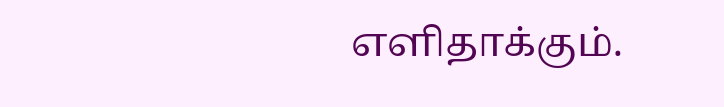எளிதாக்கும்.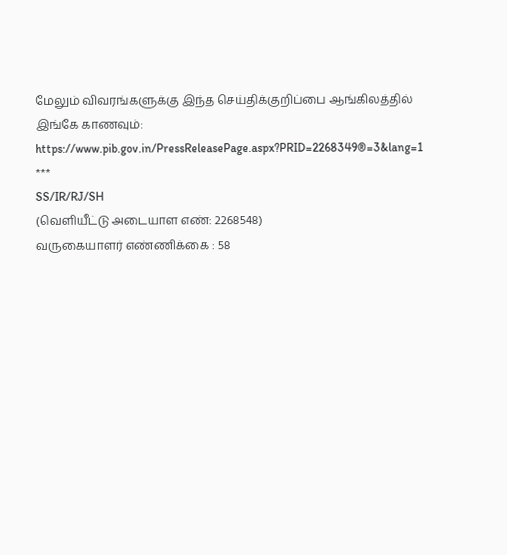மேலும் விவரங்களுக்கு இந்த செய்திக்குறிப்பை ஆங்கிலத்தில் இங்கே காணவும்: https://www.pib.gov.in/PressReleasePage.aspx?PRID=2268349®=3&lang=1
***
SS/IR/RJ/SH
(வெளியீட்டு அடையாள எண்: 2268548)
வருகையாளர் எண்ணிக்கை : 58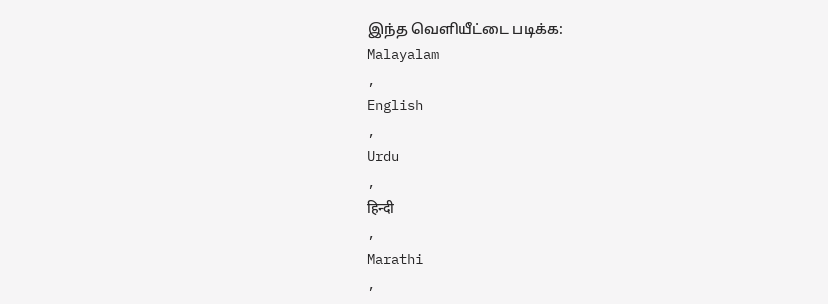இந்த வெளியீட்டை படிக்க:
Malayalam
,
English
,
Urdu
,
हिन्दी
,
Marathi
,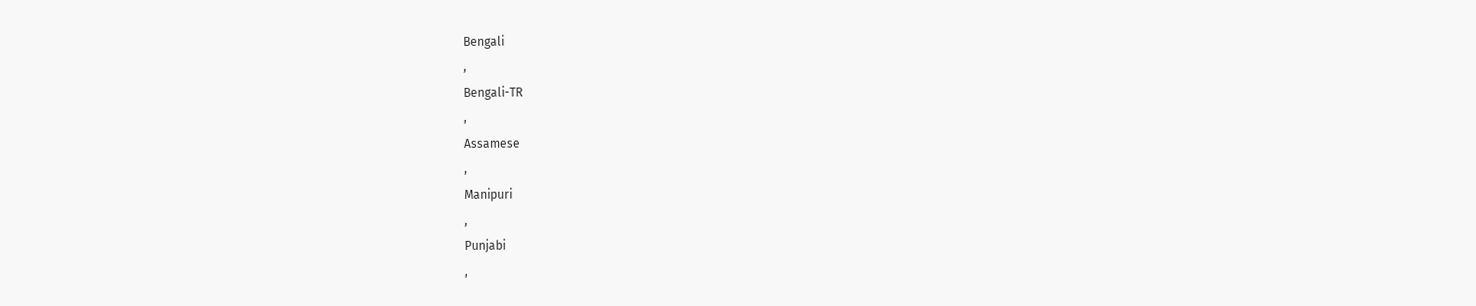Bengali
,
Bengali-TR
,
Assamese
,
Manipuri
,
Punjabi
,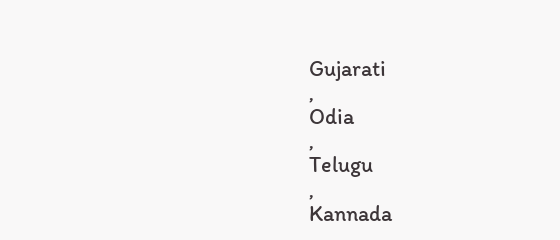Gujarati
,
Odia
,
Telugu
,
Kannada